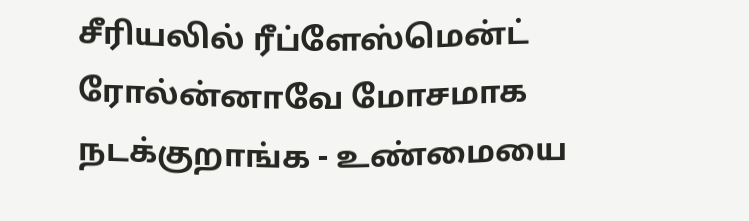சீரியலில் ரீப்ளேஸ்மென்ட் ரோல்ன்னாவே மோசமாக நடக்குறாங்க - உண்மையை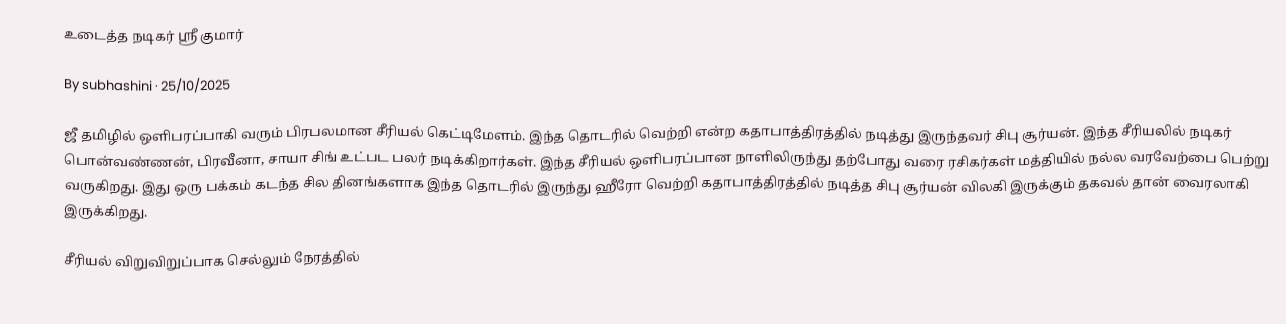உடைத்த நடிகர் ஸ்ரீ குமார்

By subhashini · 25/10/2025

ஜீ தமிழில் ஒளிபரப்பாகி வரும் பிரபலமான சீரியல் கெட்டிமேளம். இந்த தொடரில் வெற்றி என்ற கதாபாத்திரத்தில் நடித்து இருந்தவர் சிபு சூர்யன். இந்த சீரியலில் நடிகர் பொன்வண்ணன், பிரவீனா, சாயா சிங் உட்பட பலர் நடிக்கிறார்கள். இந்த சீரியல் ஒளிபரப்பான நாளிலிருந்து தற்போது வரை ரசிகர்கள் மத்தியில் நல்ல வரவேற்பை பெற்று வருகிறது. இது ஒரு பக்கம் கடந்த சில தினங்களாக இந்த தொடரில் இருந்து ஹீரோ வெற்றி கதாபாத்திரத்தில் நடித்த சிபு சூர்யன் விலகி இருக்கும் தகவல் தான் வைரலாகி இருக்கிறது.

சீரியல் விறுவிறுப்பாக செல்லும் நேரத்தில்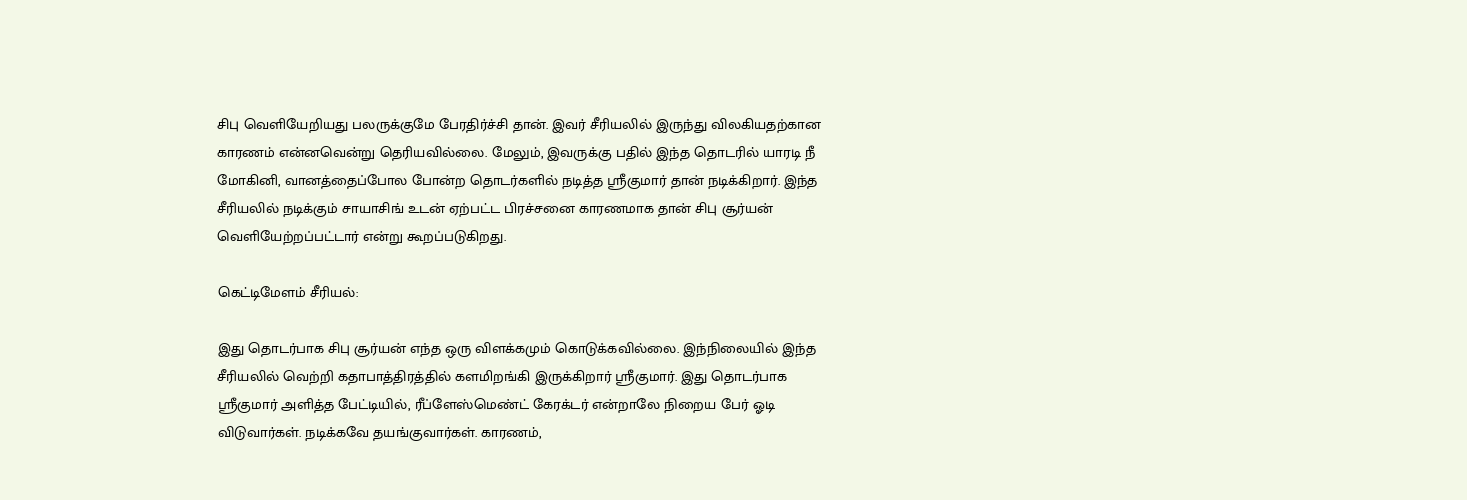சிபு வெளியேறியது பலருக்குமே பேரதிர்ச்சி தான். இவர் சீரியலில் இருந்து விலகியதற்கான காரணம் என்னவென்று தெரியவில்லை. மேலும், இவருக்கு பதில் இந்த தொடரில் யாரடி நீ மோகினி, வானத்தைப்போல போன்ற தொடர்களில் நடித்த ஸ்ரீகுமார் தான் நடிக்கிறார். இந்த சீரியலில் நடிக்கும் சாயாசிங் உடன் ஏற்பட்ட பிரச்சனை காரணமாக தான் சிபு சூர்யன் வெளியேற்றப்பட்டார் என்று கூறப்படுகிறது.

கெட்டிமேளம் சீரியல்:

இது தொடர்பாக சிபு சூர்யன் எந்த ஒரு விளக்கமும் கொடுக்கவில்லை. இந்நிலையில் இந்த சீரியலில் வெற்றி கதாபாத்திரத்தில் களமிறங்கி இருக்கிறார் ஸ்ரீகுமார். இது தொடர்பாக ஸ்ரீகுமார் அளித்த பேட்டியில், ரீப்ளேஸ்மெண்ட் கேரக்டர் என்றாலே நிறைய பேர் ஓடி விடுவார்கள். நடிக்கவே தயங்குவார்கள். காரணம்,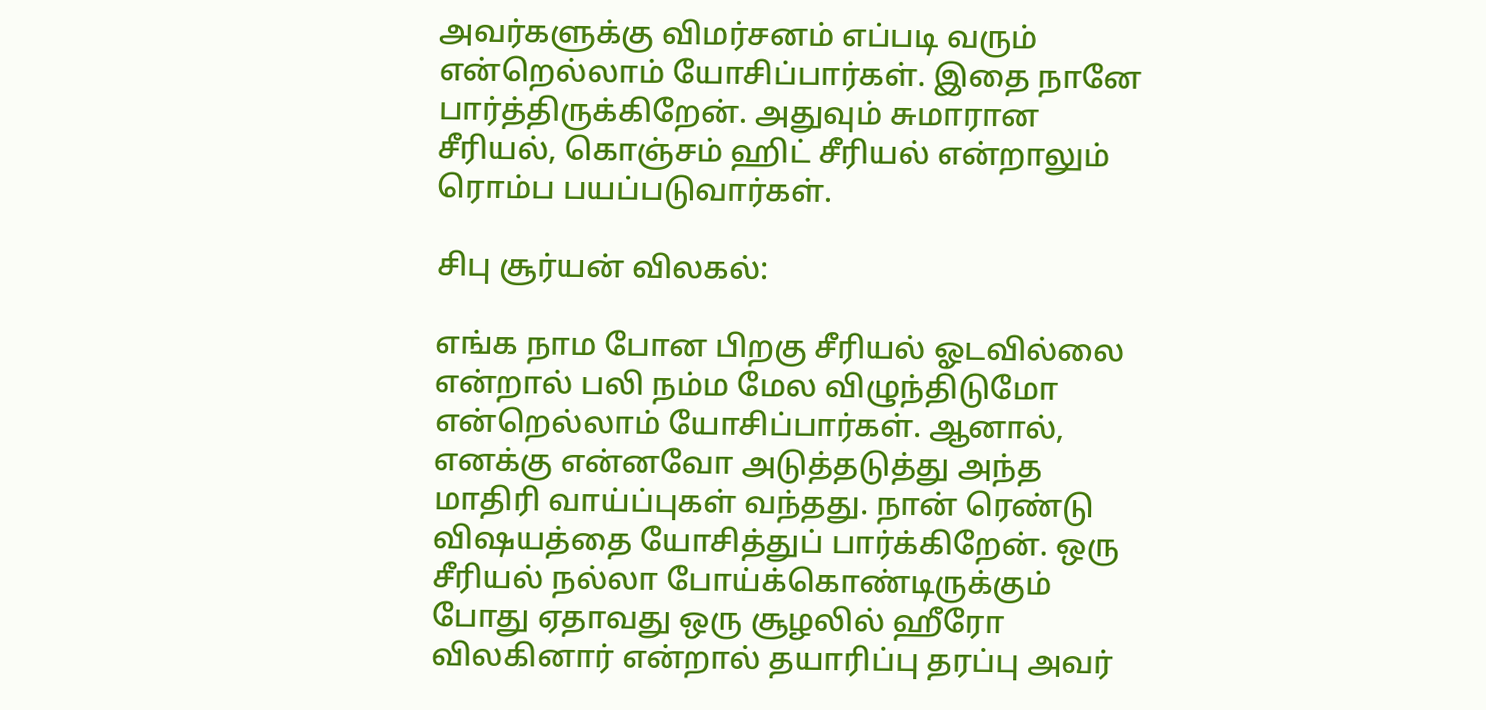அவர்களுக்கு விமர்சனம் எப்படி வரும் என்றெல்லாம் யோசிப்பார்கள். இதை நானே பார்த்திருக்கிறேன். அதுவும் சுமாரான சீரியல், கொஞ்சம் ஹிட் சீரியல் என்றாலும் ரொம்ப பயப்படுவார்கள்.

சிபு சூர்யன் விலகல்:

எங்க நாம போன பிறகு சீரியல் ஓடவில்லை என்றால் பலி நம்ம மேல விழுந்திடுமோ என்றெல்லாம் யோசிப்பார்கள். ஆனால், எனக்கு என்னவோ அடுத்தடுத்து அந்த மாதிரி வாய்ப்புகள் வந்தது. நான் ரெண்டு விஷயத்தை யோசித்துப் பார்க்கிறேன். ஒரு சீரியல் நல்லா போய்க்கொண்டிருக்கும் போது ஏதாவது ஒரு சூழலில் ஹீரோ விலகினார் என்றால் தயாரிப்பு தரப்பு அவர்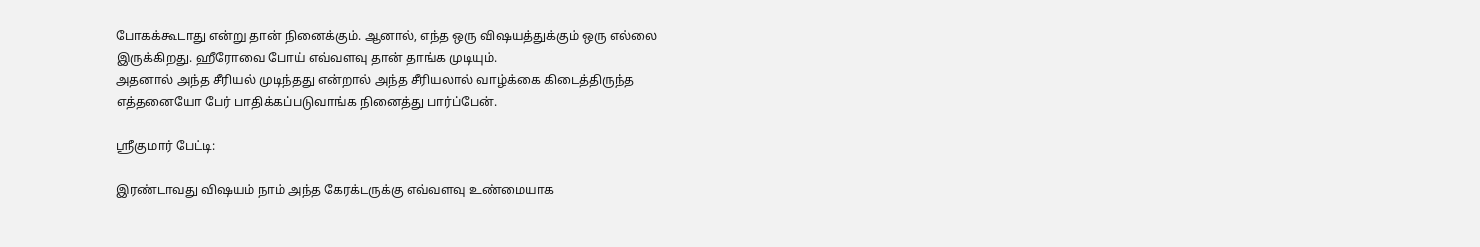போகக்கூடாது என்று தான் நினைக்கும். ஆனால், எந்த ஒரு விஷயத்துக்கும் ஒரு எல்லை இருக்கிறது. ஹீரோவை போய் எவ்வளவு தான் தாங்க முடியும்.
அதனால் அந்த சீரியல் முடிந்தது என்றால் அந்த சீரியலால் வாழ்க்கை கிடைத்திருந்த எத்தனையோ பேர் பாதிக்கப்படுவாங்க நினைத்து பார்ப்பேன்.

ஸ்ரீகுமார் பேட்டி:

இரண்டாவது விஷயம் நாம் அந்த கேரக்டருக்கு எவ்வளவு உண்மையாக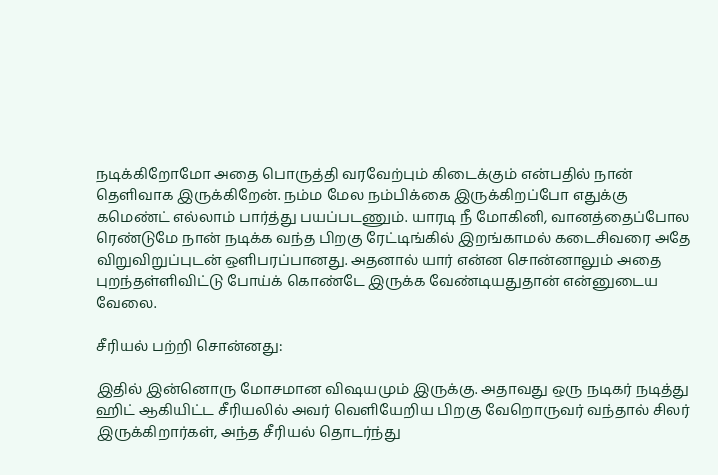நடிக்கிறோமோ அதை பொருத்தி வரவேற்பும் கிடைக்கும் என்பதில் நான் தெளிவாக இருக்கிறேன். நம்ம மேல நம்பிக்கை இருக்கிறப்போ எதுக்கு கமெண்ட் எல்லாம் பார்த்து பயப்படணும். யாரடி நீ மோகினி, வானத்தைப்போல ரெண்டுமே நான் நடிக்க வந்த பிறகு ரேட்டிங்கில் இறங்காமல் கடைசிவரை அதே விறுவிறுப்புடன் ஒளிபரப்பானது. அதனால் யார் என்ன சொன்னாலும் அதை புறந்தள்ளிவிட்டு போய்க் கொண்டே இருக்க வேண்டியதுதான் என்னுடைய வேலை.

சீரியல் பற்றி சொன்னது:

இதில் இன்னொரு மோசமான விஷயமும் இருக்கு. அதாவது ஒரு நடிகர் நடித்து ஹிட் ஆகியிட்ட சீரியலில் அவர் வெளியேறிய பிறகு வேறொருவர் வந்தால் சிலர் இருக்கிறார்கள், அந்த சீரியல் தொடர்ந்து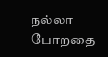நல்லா போறதை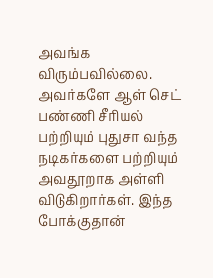அவங்க விரும்பவில்லை. அவர்களே ஆள் செட் பண்ணி சீரியல் பற்றியும் புதுசா வந்த நடிகர்களை பற்றியும் அவதூறாக அள்ளி விடுகிறார்கள். இந்த போக்குதான்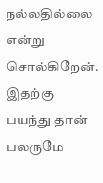நல்லதில்லை என்று சொல்கிறேன். இதற்கு பயந்து தான் பலருமே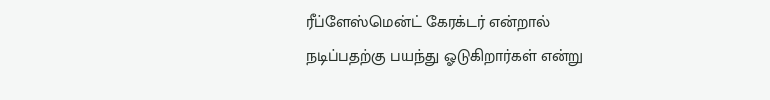ரீப்ளேஸ்மென்ட் கேரக்டர் என்றால் நடிப்பதற்கு பயந்து ஓடுகிறார்கள் என்று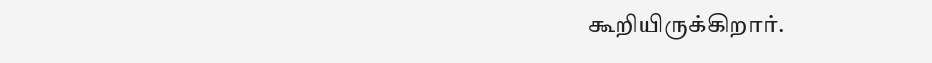கூறியிருக்கிறார்.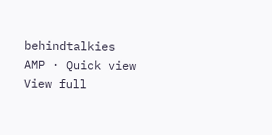behindtalkies AMP · Quick view
View full